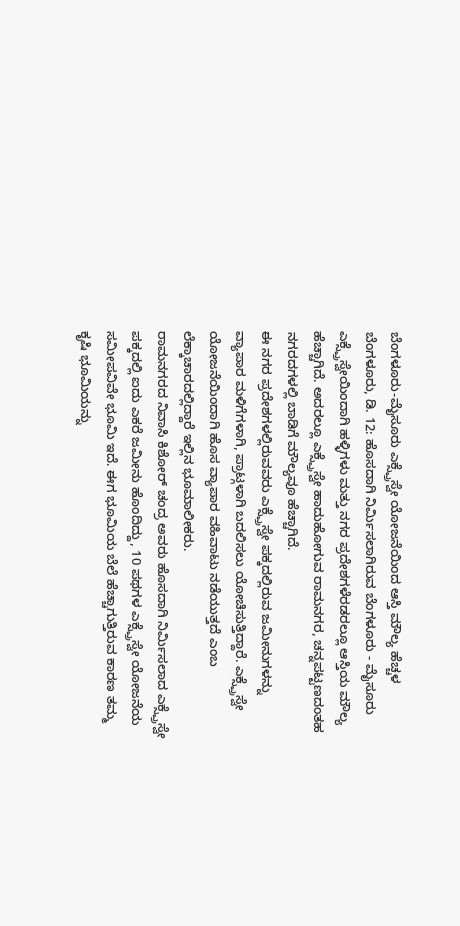ಬೆಂಗಳೂರು-ಮೈಸೂರು ಎಕ್ಸ್ಪ್ರೆಸ್ವೇ ಯೋಜನೆಯಿಂದ ಆಸ್ತಿ ಮೌಲ್ಯ ಹೆಚ್ಚಳ
ಬೆಂಗಳೂರು, ಡಿ. 12: ಹೊಸದಾಗಿ ನಿರ್ಮಿಸಲಾಗಿರುವ ಬೆಂಗಳೂರು - ಮೈಸೂರು ಎಕ್ಸ್ಪ್ರೆಸ್ವೇಯಿಂದಾಗಿ ಹಳ್ಳಿಗಳು ಮತ್ತು ನಗರ ಪ್ರದೇಶಗಳೆರಡರಲ್ಲೂ ಆಸ್ತಿಯ ಮೌಲ್ಯ ಹೆಚ್ಚಾಗಿದೆ. ಅದರಲ್ಲೂ ಎಕ್ಸ್ಪ್ರೆಸ್ವೇ ಹಾದುಹೋಗುವ ರಾಮನಗರ, ಚನ್ನಪಟ್ಟಣದಂತಹ ನಗರದಗಳಲ್ಲಿ ಬಾಡಿಗೆ ಮೌಲ್ಯವೂ ಹೆಚ್ಚಾಗಿದೆ.
ಈ ನಗರ ಪ್ರದೇಶಗಳಲ್ಲಿರುವವರು ಎಕ್ಸ್ಪ್ರೆಸ್ವೇ ಪಕ್ಕದಲ್ಲಿರುವ ಜಮೀನುಗಳನ್ನು ವ್ಯಾಪಾರ ಮಳಿಗೆಗಳಾಗಿ, ಪ್ರಾಟ್ಗಳಾಗಿ ಬದಲಿಸಲು ಯೋಚಿಸುತ್ತಿದ್ದಾರೆ. ಎಕ್ಸ್ಪ್ರೆಸ್ವೇ ಯೋಜನೆಯಿಂದಾಗಿ ಹೊಸ ವ್ಯಾಪಾರ ವಹಿವಾಟು ನಡೆಯುತ್ತದೆ ಎಂಬ ಲೆಕ್ಕಾಚಾರದಲ್ಲಿದ್ದಾರೆ ಇಲ್ಲಿನ ಭೂಮಾಲೀಕರು.
ರಾಮನಗರದ ನಿವಾಸಿ ಕಿಶೋರ್ ಚಂದ್ರ ಅವರು ಹೊಸದಾಗಿ ನಿರ್ಮಿಸಲಾದ ಎಕ್ಸ್ಪ್ರೆಸ್ವೇ ಪಕ್ಕದಲ್ಲಿ ಐದು ಎಕರೆ ಜಮೀನು ಹೊಂದಿದ್ದು, 10 ಪಥಗಳ ಎಕ್ಸ್ಪ್ರೆಸ್ವೇ ಯೋಜನೆಯ ಸಮೀಪವಿವೇ ಭೂಮಿ ಇದೆ. ಈಗ ಭೂಮಿಯ ಬೆಲೆ ಹೆಚ್ಚಾಗುತ್ತಿರುವ ಕಾರಣ ತಮ್ಮ ಕೃಷಿ ಭೂಮಿಯನ್ನು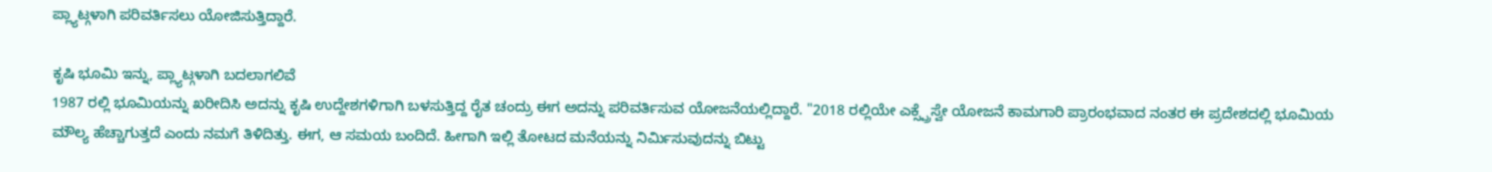ಪ್ಲ್ಯಾಟ್ಗಳಾಗಿ ಪರಿವರ್ತಿಸಲು ಯೋಜಿಸುತ್ತಿದ್ದಾರೆ.

ಕೃಷಿ ಭೂಮಿ ಇನ್ನು, ಪ್ಲ್ಯಾಟ್ಗಳಾಗಿ ಬದಲಾಗಲಿವೆ
1987 ರಲ್ಲಿ ಭೂಮಿಯನ್ನು ಖರೀದಿಸಿ ಅದನ್ನು ಕೃಷಿ ಉದ್ದೇಶಗಳಿಗಾಗಿ ಬಳಸುತ್ತಿದ್ದ ರೈತ ಚಂದ್ರು ಈಗ ಅದನ್ನು ಪರಿವರ್ತಿಸುವ ಯೋಜನೆಯಲ್ಲಿದ್ದಾರೆ. "2018 ರಲ್ಲಿಯೇ ಎಕ್ಸ್ಪ್ರೆಸ್ವೇ ಯೋಜನೆ ಕಾಮಗಾರಿ ಪ್ರಾರಂಭವಾದ ನಂತರ ಈ ಪ್ರದೇಶದಲ್ಲಿ ಭೂಮಿಯ ಮೌಲ್ಯ ಹೆಚ್ಚಾಗುತ್ತದೆ ಎಂದು ನಮಗೆ ತಿಳಿದಿತ್ತು. ಈಗ, ಆ ಸಮಯ ಬಂದಿದೆ. ಹೀಗಾಗಿ ಇಲ್ಲಿ ತೋಟದ ಮನೆಯನ್ನು ನಿರ್ಮಿಸುವುದನ್ನು ಬಿಟ್ಟು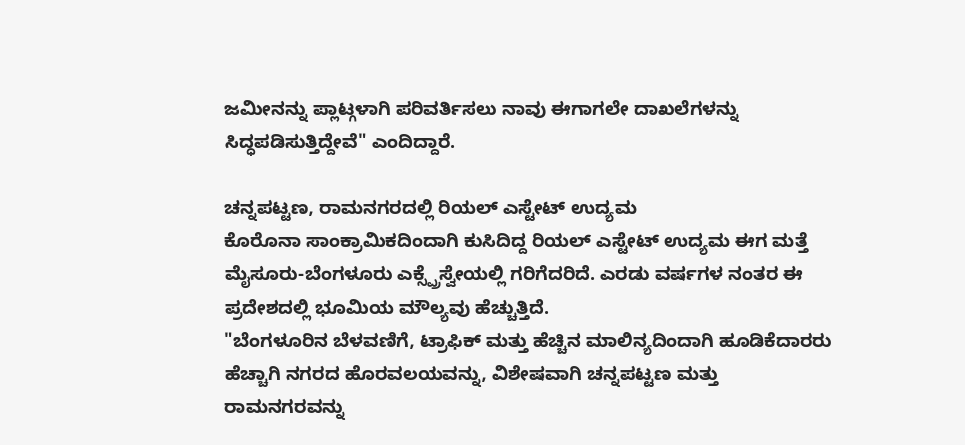ಜಮೀನನ್ನು ಪ್ಲಾಟ್ಗಳಾಗಿ ಪರಿವರ್ತಿಸಲು ನಾವು ಈಗಾಗಲೇ ದಾಖಲೆಗಳನ್ನು ಸಿದ್ಧಪಡಿಸುತ್ತಿದ್ದೇವೆ" ಎಂದಿದ್ದಾರೆ.

ಚನ್ನಪಟ್ಟಣ, ರಾಮನಗರದಲ್ಲಿ ರಿಯಲ್ ಎಸ್ಟೇಟ್ ಉದ್ಯಮ
ಕೊರೊನಾ ಸಾಂಕ್ರಾಮಿಕದಿಂದಾಗಿ ಕುಸಿದಿದ್ದ ರಿಯಲ್ ಎಸ್ಟೇಟ್ ಉದ್ಯಮ ಈಗ ಮತ್ತೆ ಮೈಸೂರು-ಬೆಂಗಳೂರು ಎಕ್ಸ್ಪ್ರೆಸ್ವೇಯಲ್ಲಿ ಗರಿಗೆದರಿದೆ. ಎರಡು ವರ್ಷಗಳ ನಂತರ ಈ ಪ್ರದೇಶದಲ್ಲಿ ಭೂಮಿಯ ಮೌಲ್ಯವು ಹೆಚ್ಚುತ್ತಿದೆ.
"ಬೆಂಗಳೂರಿನ ಬೆಳವಣಿಗೆ, ಟ್ರಾಫಿಕ್ ಮತ್ತು ಹೆಚ್ಚಿನ ಮಾಲಿನ್ಯದಿಂದಾಗಿ ಹೂಡಿಕೆದಾರರು ಹೆಚ್ಚಾಗಿ ನಗರದ ಹೊರವಲಯವನ್ನು, ವಿಶೇಷವಾಗಿ ಚನ್ನಪಟ್ಟಣ ಮತ್ತು ರಾಮನಗರವನ್ನು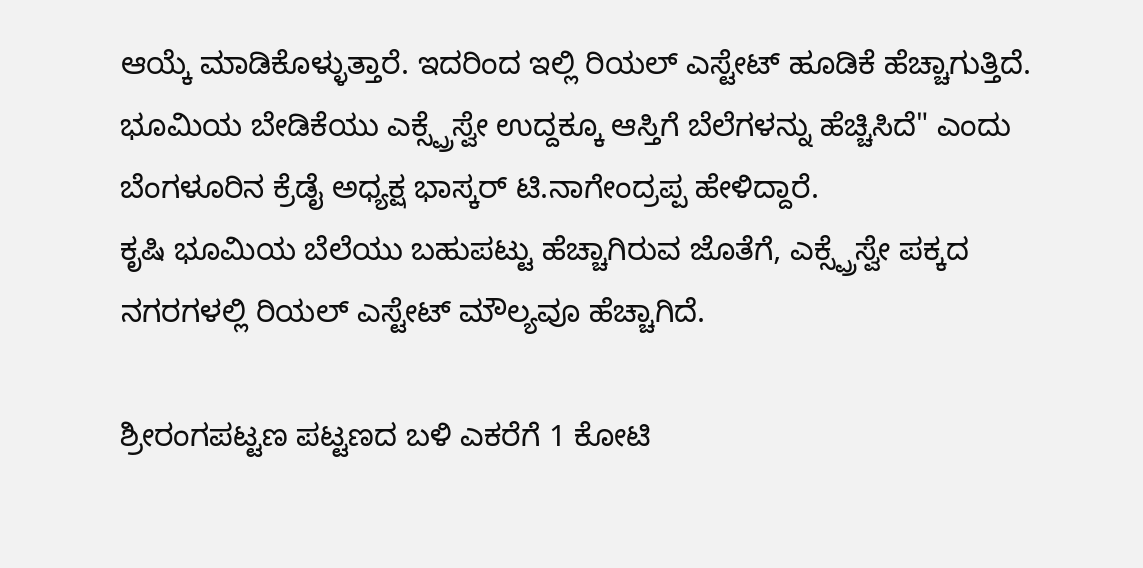ಆಯ್ಕೆ ಮಾಡಿಕೊಳ್ಳುತ್ತಾರೆ. ಇದರಿಂದ ಇಲ್ಲಿ ರಿಯಲ್ ಎಸ್ಟೇಟ್ ಹೂಡಿಕೆ ಹೆಚ್ಚಾಗುತ್ತಿದೆ. ಭೂಮಿಯ ಬೇಡಿಕೆಯು ಎಕ್ಸ್ಪ್ರೆಸ್ವೇ ಉದ್ದಕ್ಕೂ ಆಸ್ತಿಗೆ ಬೆಲೆಗಳನ್ನು ಹೆಚ್ಚಿಸಿದೆ" ಎಂದು ಬೆಂಗಳೂರಿನ ಕ್ರೆಡೈ ಅಧ್ಯಕ್ಷ ಭಾಸ್ಕರ್ ಟಿ.ನಾಗೇಂದ್ರಪ್ಪ ಹೇಳಿದ್ದಾರೆ.
ಕೃಷಿ ಭೂಮಿಯ ಬೆಲೆಯು ಬಹುಪಟ್ಟು ಹೆಚ್ಚಾಗಿರುವ ಜೊತೆಗೆ, ಎಕ್ಸ್ಪ್ರೆಸ್ವೇ ಪಕ್ಕದ ನಗರಗಳಲ್ಲಿ ರಿಯಲ್ ಎಸ್ಟೇಟ್ ಮೌಲ್ಯವೂ ಹೆಚ್ಚಾಗಿದೆ.

ಶ್ರೀರಂಗಪಟ್ಟಣ ಪಟ್ಟಣದ ಬಳಿ ಎಕರೆಗೆ 1 ಕೋಟಿ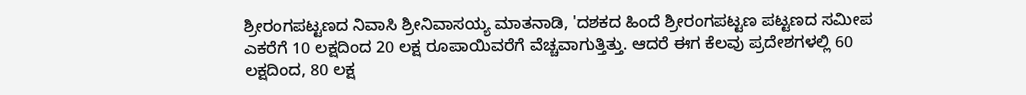ಶ್ರೀರಂಗಪಟ್ಟಣದ ನಿವಾಸಿ ಶ್ರೀನಿವಾಸಯ್ಯ ಮಾತನಾಡಿ, 'ದಶಕದ ಹಿಂದೆ ಶ್ರೀರಂಗಪಟ್ಟಣ ಪಟ್ಟಣದ ಸಮೀಪ ಎಕರೆಗೆ 10 ಲಕ್ಷದಿಂದ 20 ಲಕ್ಷ ರೂಪಾಯಿವರೆಗೆ ವೆಚ್ಚವಾಗುತ್ತಿತ್ತು. ಆದರೆ ಈಗ ಕೆಲವು ಪ್ರದೇಶಗಳಲ್ಲಿ 60 ಲಕ್ಷದಿಂದ, 80 ಲಕ್ಷ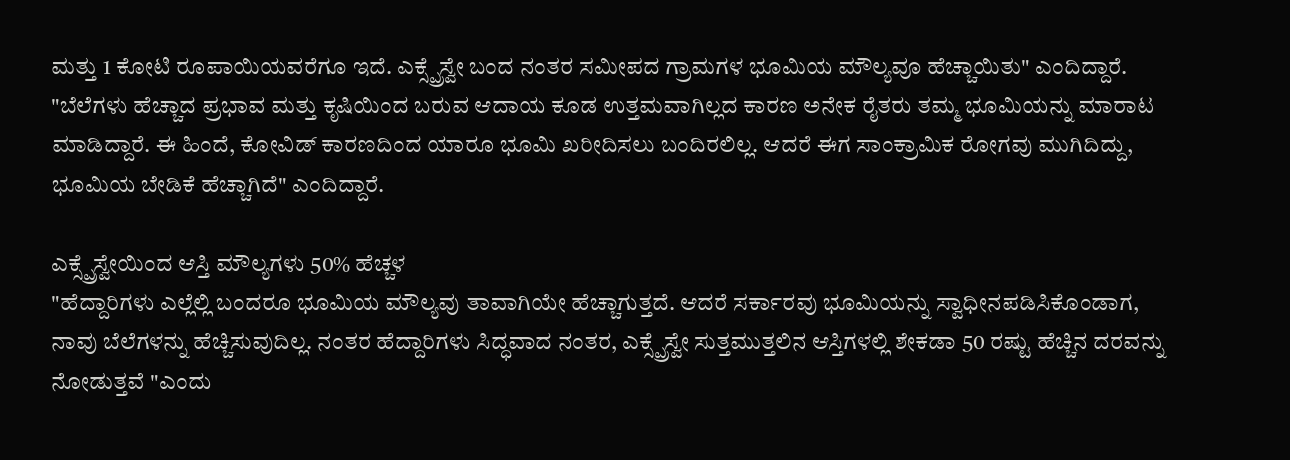ಮತ್ತು 1 ಕೋಟಿ ರೂಪಾಯಿಯವರೆಗೂ ಇದೆ. ಎಕ್ಸ್ಪ್ರೆಸ್ವೇ ಬಂದ ನಂತರ ಸಮೀಪದ ಗ್ರಾಮಗಳ ಭೂಮಿಯ ಮೌಲ್ಯವೂ ಹೆಚ್ಚಾಯಿತು" ಎಂದಿದ್ದಾರೆ.
"ಬೆಲೆಗಳು ಹೆಚ್ಚಾದ ಪ್ರಭಾವ ಮತ್ತು ಕೃಷಿಯಿಂದ ಬರುವ ಆದಾಯ ಕೂಡ ಉತ್ತಮವಾಗಿಲ್ಲದ ಕಾರಣ ಅನೇಕ ರೈತರು ತಮ್ಮ ಭೂಮಿಯನ್ನು ಮಾರಾಟ ಮಾಡಿದ್ದಾರೆ. ಈ ಹಿಂದೆ, ಕೋವಿಡ್ ಕಾರಣದಿಂದ ಯಾರೂ ಭೂಮಿ ಖರೀದಿಸಲು ಬಂದಿರಲಿಲ್ಲ. ಆದರೆ ಈಗ ಸಾಂಕ್ರಾಮಿಕ ರೋಗವು ಮುಗಿದಿದ್ದು, ಭೂಮಿಯ ಬೇಡಿಕೆ ಹೆಚ್ಚಾಗಿದೆ" ಎಂದಿದ್ದಾರೆ.

ಎಕ್ಸ್ಪ್ರೆಸ್ವೇಯಿಂದ ಆಸ್ತಿ ಮೌಲ್ಯಗಳು 50% ಹೆಚ್ಚಳ
"ಹೆದ್ದಾರಿಗಳು ಎಲ್ಲೆಲ್ಲಿ ಬಂದರೂ ಭೂಮಿಯ ಮೌಲ್ಯವು ತಾವಾಗಿಯೇ ಹೆಚ್ಚಾಗುತ್ತದೆ. ಆದರೆ ಸರ್ಕಾರವು ಭೂಮಿಯನ್ನು ಸ್ವಾಧೀನಪಡಿಸಿಕೊಂಡಾಗ, ನಾವು ಬೆಲೆಗಳನ್ನು ಹೆಚ್ಚಿಸುವುದಿಲ್ಲ. ನಂತರ ಹೆದ್ದಾರಿಗಳು ಸಿದ್ಧವಾದ ನಂತರ, ಎಕ್ಸ್ಪ್ರೆಸ್ವೇ ಸುತ್ತಮುತ್ತಲಿನ ಆಸ್ತಿಗಳಲ್ಲಿ ಶೇಕಡಾ 50 ರಷ್ಟು ಹೆಚ್ಚಿನ ದರವನ್ನು ನೋಡುತ್ತವೆ "ಎಂದು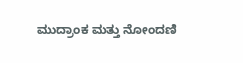ಮುದ್ರಾಂಕ ಮತ್ತು ನೋಂದಣಿ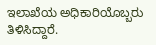ಇಲಾಖೆಯ ಅಧಿಕಾರಿಯೊಬ್ಬರು ತಿಳಿಸಿದ್ದಾರೆ.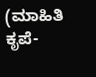(ಮಾಹಿತಿ ಕೃಪೆ-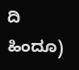ದಿ ಹಿಂದೂ)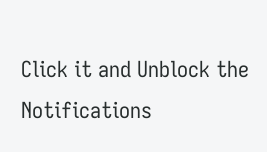Click it and Unblock the Notifications